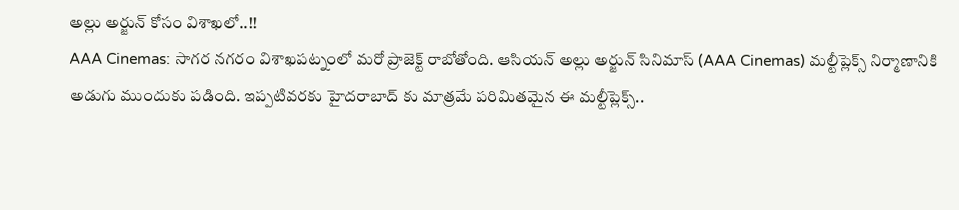అల్లు అర్జున్ కోసం విశాఖలో..!!
AAA Cinemas: సాగర నగరం విశాఖపట్నంలో మరో ప్రాజెక్ట్ రాబోతోంది. ఆసియన్ అల్లు అర్జున్ సినిమాస్ (AAA Cinemas) మల్టీప్లెక్స్ నిర్మాణానికి అడుగు ముందుకు పడింది. ఇప్పటివరకు హైదరాబాద్ కు మాత్రమే పరిమితమైన ఈ మల్టీప్లెక్స్..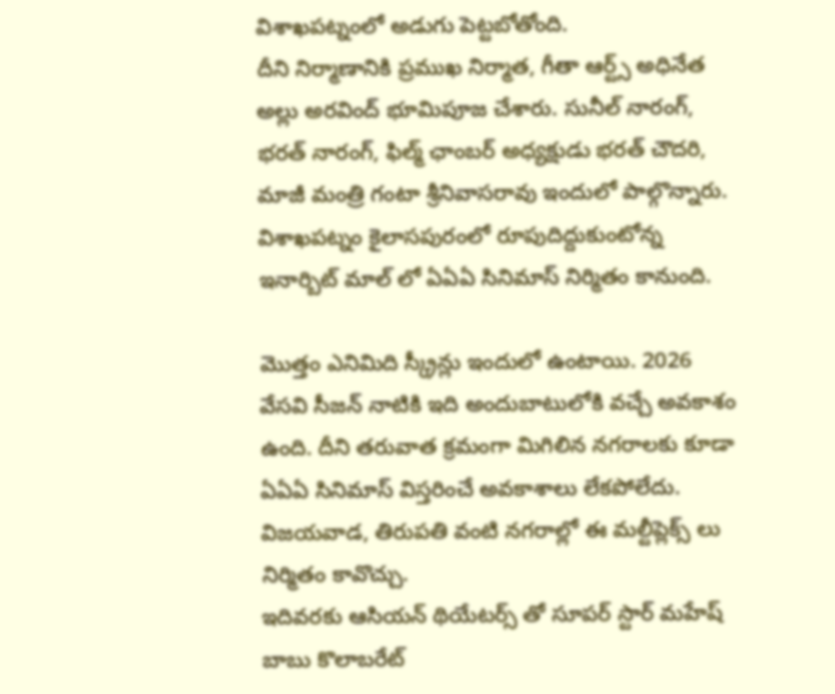విశాఖపట్నంలో అడుగు పెట్టబోతోంది.
దీని నిర్మాణానికి ప్రముఖ నిర్మాత, గీతా ఆర్ట్స్ అధినేత అల్లు అరవింద్ భూమిపూజ చేశారు. సునీల్ నారంగ్, భరత్ నారంగ్, ఫిల్మ్ ఛాంబర్ అధ్యక్షుడు భరత్ చౌదరి, మాజీ మంత్రి గంటా శ్రీనివాసరావు ఇందులో పాల్గొన్నారు. విశాఖపట్నం కైలాసపురంలో రూపుదిద్దుకుంటోన్న ఇనార్బిట్ మాల్ లో ఏఏఏ సినిమాస్ నిర్మితం కానుంది.

మొత్తం ఎనిమిది స్క్రీన్లు ఇందులో ఉంటాయి. 2026 వేసవి సీజన్ నాటికి ఇది అందుబాటులోకి వచ్చే అవకాశం ఉంది. దీని తరువాత క్రమంగా మిగిలిన నగరాలకు కూడా ఏఏఏ సినిమాస్ విస్తరించే అవకాశాలు లేకపోలేదు. విజయవాడ, తిరుపతి వంటి నగరాల్లో ఈ మల్టీప్లెక్స్ లు నిర్మితం కావొచ్చు.
ఇదివరకు ఆసియన్ థియేటర్స్ తో సూపర్ స్టార్ మహేష్ బాబు కొలాబరేట్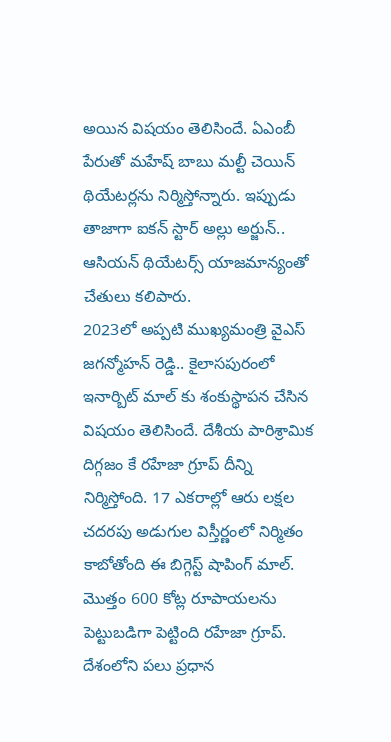అయిన విషయం తెలిసిందే. ఏఎంబీ పేరుతో మహేష్ బాబు మల్టీ చెయిన్ థియేటర్లను నిర్మిస్తోన్నారు. ఇప్పుడు తాజాగా ఐకన్ స్టార్ అల్లు అర్జున్.. ఆసియన్ థియేటర్స్ యాజమాన్యంతో చేతులు కలిపారు.
2023లో అప్పటి ముఖ్యమంత్రి వైఎస్ జగన్మోహన్ రెడ్డి.. కైలాసపురంలో ఇనార్బిట్ మాల్ కు శంకుస్థాపన చేసిన విషయం తెలిసిందే. దేశీయ పారిశ్రామిక దిగ్గజం కే రహేజా గ్రూప్ దీన్ని నిర్మిస్తోంది. 17 ఎకరాల్లో ఆరు లక్షల చదరపు అడుగుల విస్తీర్ణంలో నిర్మితం కాబోతోంది ఈ బిగ్గెస్ట్ షాపింగ్ మాల్.
మొత్తం 600 కోట్ల రూపాయలను పెట్టుబడిగా పెట్టింది రహేజా గ్రూప్. దేశంలోని పలు ప్రధాన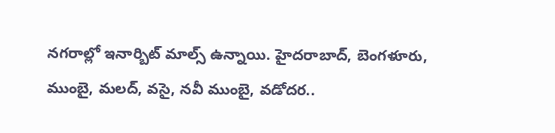నగరాల్లో ఇనార్బిట్ మాల్స్ ఉన్నాయి. హైదరాబాద్, బెంగళూరు, ముంబై, మలద్, వసై, నవీ ముంబై, వడోదర..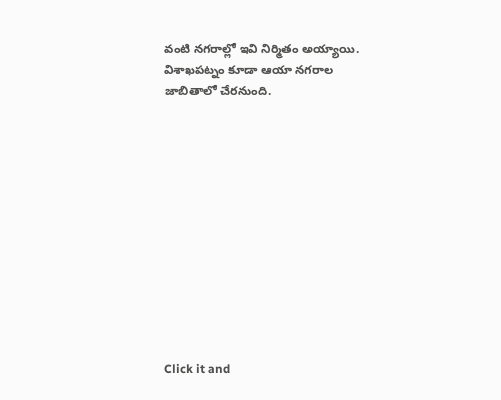వంటి నగరాల్లో ఇవి నిర్మితం అయ్యాయి. విశాఖపట్నం కూడా ఆయా నగరాల జాబితాలో చేరనుంది.












Click it and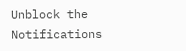Unblock the Notifications